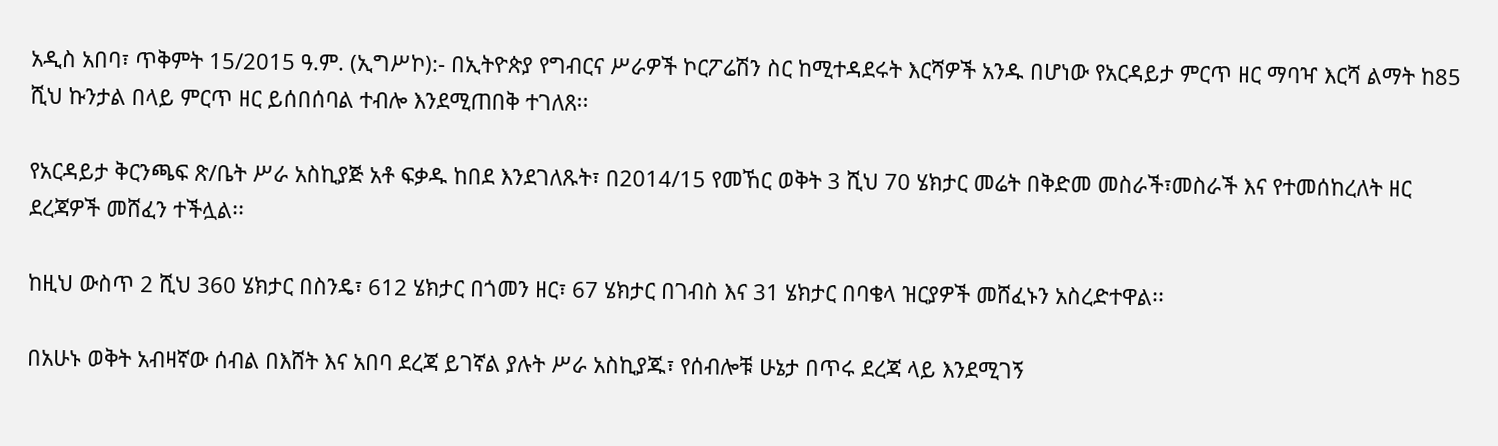አዲስ አበባ፣ ጥቅምት 15/2015 ዓ.ም. (ኢግሥኮ):- በኢትዮጵያ የግብርና ሥራዎች ኮርፖሬሽን ስር ከሚተዳደሩት እርሻዎች አንዱ በሆነው የአርዳይታ ምርጥ ዘር ማባዣ እርሻ ልማት ከ85 ሺህ ኩንታል በላይ ምርጥ ዘር ይሰበሰባል ተብሎ እንደሚጠበቅ ተገለጸ፡፡

የአርዳይታ ቅርንጫፍ ጽ/ቤት ሥራ አስኪያጅ አቶ ፍቃዱ ከበደ እንደገለጹት፣ በ2014/15 የመኸር ወቅት 3 ሺህ 70 ሄክታር መሬት በቅድመ መስራች፣መስራች እና የተመሰከረለት ዘር ደረጃዎች መሸፈን ተችሏል፡፡

ከዚህ ውስጥ 2 ሺህ 360 ሄክታር በስንዴ፣ 612 ሄክታር በጎመን ዘር፣ 67 ሄክታር በገብስ እና 31 ሄክታር በባቄላ ዝርያዎች መሸፈኑን አስረድተዋል፡፡

በአሁኑ ወቅት አብዛኛው ሰብል በእሸት እና አበባ ደረጃ ይገኛል ያሉት ሥራ አስኪያጁ፣ የሰብሎቹ ሁኔታ በጥሩ ደረጃ ላይ እንደሚገኝ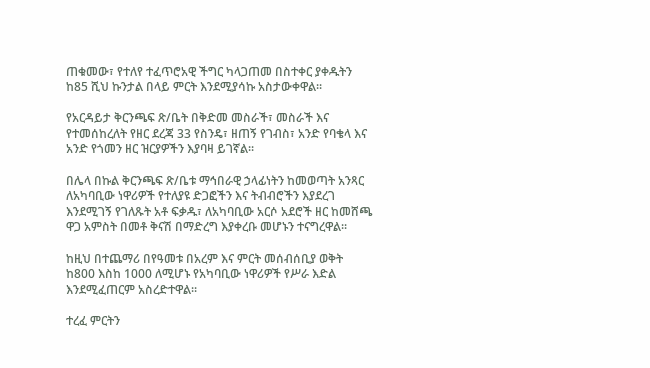ጠቁመው፣ የተለየ ተፈጥሮአዊ ችግር ካላጋጠመ በስተቀር ያቀዱትን ከ85 ሺህ ኩንታል በላይ ምርት እንደሚያሳኩ አስታውቀዋል፡፡

የአርዳይታ ቅርንጫፍ ጽ/ቤት በቅድመ መስራች፣ መስራች እና የተመሰከረለት የዘር ደረጃ 33 የስንዴ፣ ዘጠኝ የገብስ፣ አንድ የባቄላ እና አንድ የጎመን ዘር ዝርያዎችን እያባዛ ይገኛል፡፡

በሌላ በኩል ቅርንጫፍ ጽ/ቤቱ ማኅበራዊ ኃላፊነትን ከመወጣት አንጻር ለአካባቢው ነዋሪዎች የተለያዩ ድጋፎችን እና ትብብሮችን እያደረገ እንደሚገኝ የገለጹት አቶ ፍቃዱ፣ ለአካባቢው አርሶ አደሮች ዘር ከመሸጫ ዋጋ አምስት በመቶ ቅናሽ በማድረግ እያቀረቡ መሆኑን ተናግረዋል፡፡

ከዚህ በተጨማሪ በየዓመቱ በአረም እና ምርት መሰብሰቢያ ወቅት ከ800 እስከ 1000 ለሚሆኑ የአካባቢው ነዋሪዎች የሥራ እድል እንደሚፈጠርም አስረድተዋል፡፡

ተረፈ ምርትን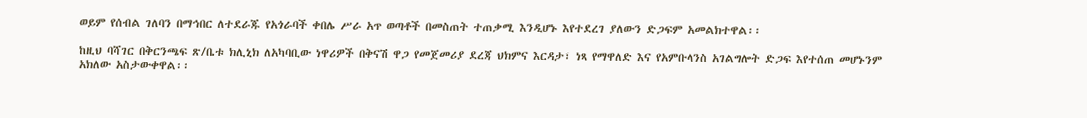ወይም የሰብል ገለባን በማኅበር ለተደራጁ የአጎራባች ቀበሌ ሥራ አጥ ወጣቶች በመስጠት ተጠቃሚ እንዲሆኑ እየተደረገ ያለውን ድጋፍም አመልክተዋል፡፡

ከዚህ ባሻገር በቅርንጫፍ ጽ/ቤቱ ክሊኒክ ለአካባቢው ነዋሪዎች በቅናሽ ዋጋ የመጀመሪያ ደረጃ ህክምና እርዳታ፣ ነጻ የማዋለድ እና የአምቡላንስ አገልግሎት ድጋፍ እየተሰጠ መሆኑንም አክለው አስታውቀዋል፡፡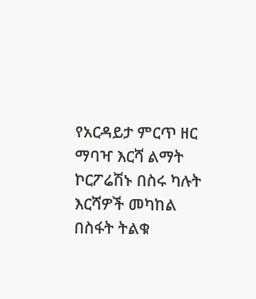የአርዳይታ ምርጥ ዘር ማባዣ እርሻ ልማት ኮርፖሬሽኑ በስሩ ካሉት እርሻዎች መካከል በስፋት ትልቁ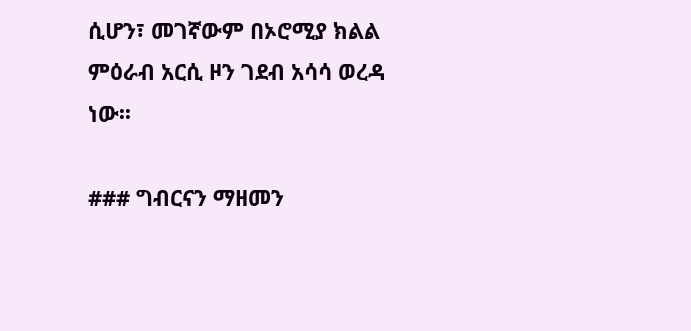ሲሆን፣ መገኛውም በኦሮሚያ ክልል ምዕራብ አርሲ ዞን ገደብ አሳሳ ወረዳ ነው፡፡

### ግብርናን ማዘመን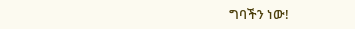ግባችን ነው!